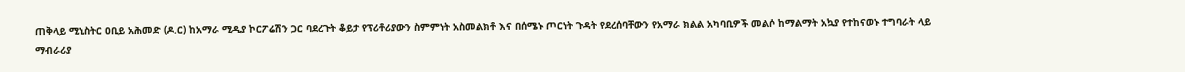ጠቅላይ ሚኒስትር ዐቢይ አሕመድ (ዶ.ር) ከአማራ ሚዲያ ኮርፖሬሽን ጋር ባደረጉት ቆይታ የፕሪቶሪያውን ስምምነት አስመልክቶ እና በሰሜኑ ጦርነት ጉዳት የደረሰባቸውን የአማራ ክልል አካባቢዎች መልሶ ከማልማት አኳያ የተከናወኑ ተግባራት ላይ ማብራሪያ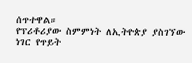ሰጥተዋል።
የፕሪቶሪያው ስምምነት ለኢትዮጵያ ያስገኘው ነገር የጥይት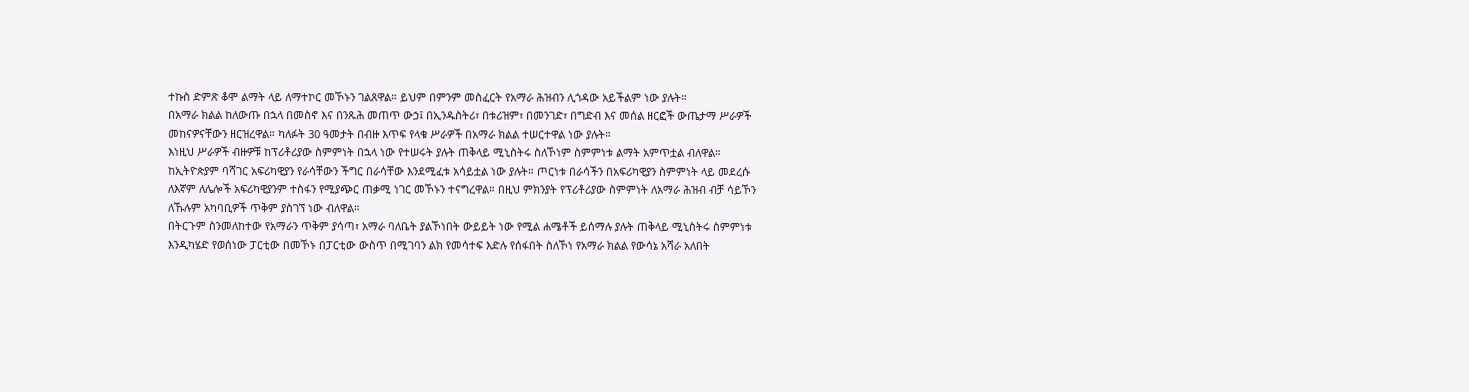ተኩስ ድምጽ ቆሞ ልማት ላይ ለማተኮር መኾኑን ገልጸዋል። ይህም በምንም መስፈርት የአማራ ሕዝብን ሊጎዳው አይችልም ነው ያሉት።
በአማራ ክልል ከለውጡ በኋላ በመስኖ እና በንጹሕ መጠጥ ውኃ፤ በኢንዱስትሪ፣ በቱሪዝም፣ በመንገድ፣ በግድብ እና መሰል ዘርፎች ውጤታማ ሥራዎች መከናዎናቸውን ዘርዝረዋል። ካለፉት 30 ዓመታት በብዙ እጥፍ የላቁ ሥራዎች በአማራ ክልል ተሠርተዋል ነው ያሉት።
እነዚህ ሥራዎች ብዙዎቹ ከፕሪቶሪያው ስምምነት በኋላ ነው የተሠሩት ያሉት ጠቅላይ ሚኒስትሩ ስለኾነም ስምምነቱ ልማት አምጥቷል ብለዋል።
ከኢትዮጵያም ባሻገር አፍሪካዊያን የራሳቸውን ችግር በራሳቸው እንደሚፈቱ አሳይቷል ነው ያሉት። ጦርነቱ በራሳችን በአፍሪካዊያን ስምምነት ላይ መደረሱ ለእኛም ለሌሎች አፍሪካዊያንም ተስፋን የሚያጭር ጠቃሚ ነገር መኾኑን ተናግረዋል። በዚህ ምክንያት የፕሪቶሪያው ስምምነት ለአማራ ሕዝብ ብቻ ሳይኾን ለኹሉም አካባቢዎች ጥቅም ያስገኘ ነው ብለዋል።
በትርጉም ስንመለከተው የአማራን ጥቅም ያሳጣ፣ አማራ ባለቤት ያልኾነበት ውይይት ነው የሚል ሐሜቶች ይሰማሉ ያሉት ጠቅላይ ሚኒስትሩ ስምምነቱ እንዲካሄድ የወሰነው ፓርቲው በመኾኑ በፓርቲው ውስጥ በሚገባን ልክ የመሳተፍ እድሉ የሰፋበት ስለኾነ የአማራ ክልል የውሳኔ አሻራ አለበት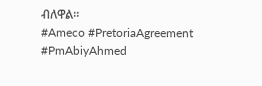ብለዋል።
#Ameco #PretoriaAgreement #PmAbiyAhmed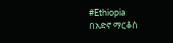#Ethiopia
በአድኖ ማርቆስ